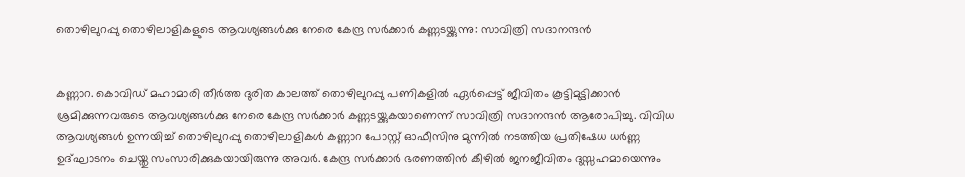തൊഴിലുറപ്പു തൊഴിലാളികളുടെ ആവശ്യങ്ങൾക്കു നേരെ കേന്ദ്ര സർക്കാർ കണ്ണടയ്ക്കുന്നു: സാവിത്രി സദാനന്ദൻ


കണ്ണാറ. കൊവിഡ് മഹാമാരി തീർത്ത ദുരിത കാലത്ത് തൊഴിലുറപ്പു പണികളിൽ ഏർപ്പെട്ട് ജീവിതം കൂട്ടിമുട്ടിക്കാൻ ശ്രമിക്കുന്നവരുടെ ആവശ്യങ്ങൾക്കു നേരെ കേന്ദ്ര സർക്കാർ കണ്ണടയ്ക്കുകയാണെന്ന് സാവിത്രി സദാനന്ദൻ ആരോപിച്ചു. വിവിധ ആവശ്യങ്ങൾ ഉന്നയിച്ച് തൊഴിലുറപ്പു തൊഴിലാളികൾ കണ്ണാറ പോസ്റ്റ് ഓഫീസിനു മുന്നിൽ നടത്തിയ പ്രതിഷേധ ധർണ്ണ ഉദ്ഘാടനം ചെയ്തു സംസാരിക്കുകയായിരുന്നു അവർ. കേന്ദ്ര സർക്കാർ ഭരണത്തിൻ കീഴിൽ ജനജീവിതം ദുസ്സഹമായെന്നും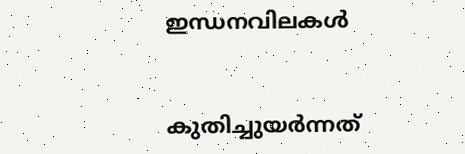ഇന്ധനവിലകൾ


കുതിച്ചുയർന്നത്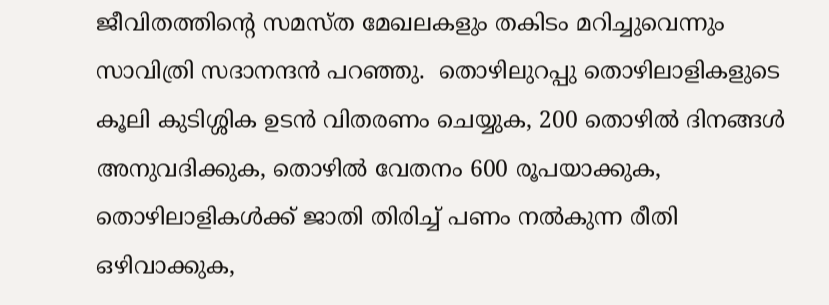ജീവിതത്തിന്റെ സമസ്ത മേഖലകളും തകിടം മറിച്ചുവെന്നും സാവിത്രി സദാനന്ദൻ പറഞ്ഞു.  തൊഴിലുറപ്പു തൊഴിലാളികളുടെ കൂലി കുടിശ്ശിക ഉടൻ വിതരണം ചെയ്യുക, 200 തൊഴിൽ ദിനങ്ങൾ അനുവദിക്കുക, തൊഴിൽ വേതനം 600 രൂപയാക്കുക, തൊഴിലാളികൾക്ക് ജാതി തിരിച്ച് പണം നൽകുന്ന രീതി ഒഴിവാക്കുക,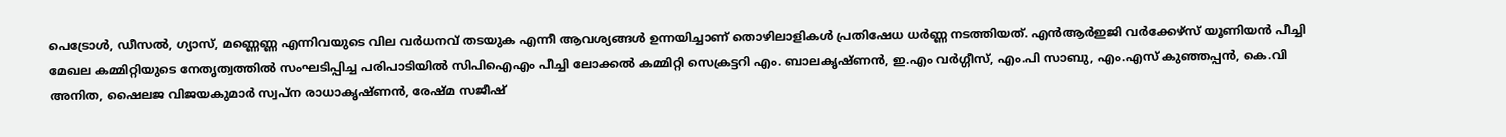പെട്രോൾ, ഡീസൽ, ഗ്യാസ്, മണ്ണെണ്ണ എന്നിവയുടെ വില വർധനവ് തടയുക എന്നീ ആവശ്യങ്ങൾ ഉന്നയിച്ചാണ് തൊഴിലാളികൾ പ്രതിഷേധ ധർണ്ണ നടത്തിയത്. എൻആർഇജി വർക്കേഴ്‌സ് യൂണിയൻ പീച്ചി മേഖല കമ്മിറ്റിയുടെ നേതൃത്വത്തിൽ സംഘടിപ്പിച്ച പരിപാടിയിൽ സിപിഐഎം പീച്ചി ലോക്കൽ കമ്മിറ്റി സെക്രട്ടറി എം. ബാലകൃഷ്ണൻ, ഇ.എം വർഗ്ഗീസ്, എം.പി സാബു, എം.എസ് കുഞ്ഞപ്പൻ, കെ.വി അനിത, ഷൈലജ വിജയകുമാർ സ്വപ്‌ന രാധാകൃഷ്ണൻ, രേഷ്മ സജീഷ്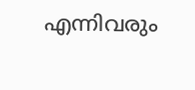എന്നിവരും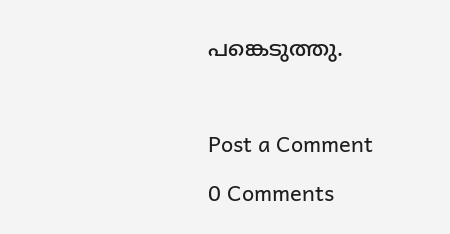പങ്കെടുത്തു.



Post a Comment

0 Comments